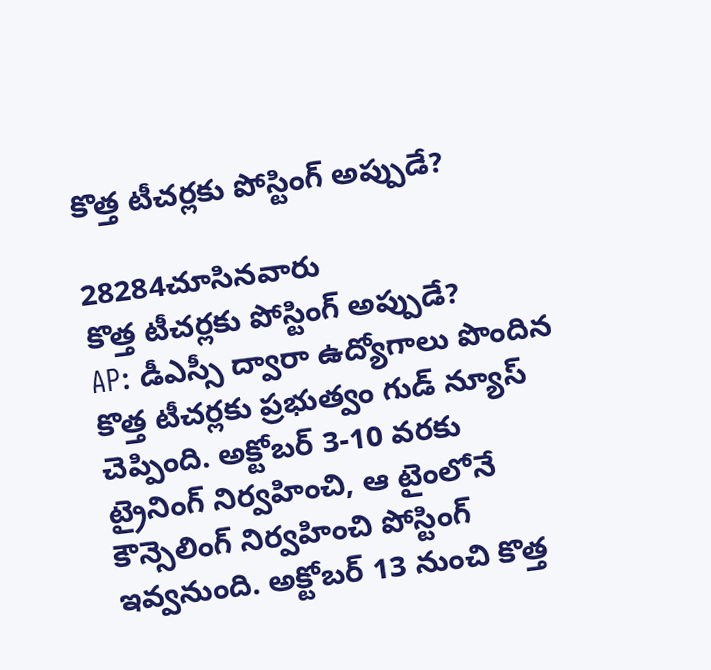కొత్త టీచర్లకు పోస్టింగ్ అప్పుడే?

28284చూసినవారు
కొత్త టీచర్లకు పోస్టింగ్ అప్పుడే?
AP: డీఎస్సీ ద్వారా ఉద్యోగాలు పొందిన కొత్త టీచర్లకు ప్రభుత్వం గుడ్ న్యూస్ చెప్పింది. అక్టోబర్ 3-10 వరకు ట్రైనింగ్ నిర్వహించి, ఆ టైంలోనే కౌన్సెలింగ్ నిర్వహించి పోస్టింగ్ ఇవ్వనుంది. అక్టోబర్ 13 నుంచి కొత్త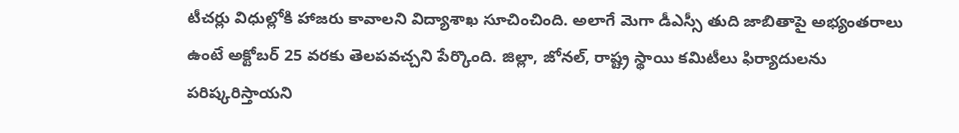టీచర్లు విధుల్లోకి హాజరు కావాలని విద్యాశాఖ సూచించింది. అలాగే మెగా డీఎస్సీ తుది జాబితాపై అభ్యంతరాలు ఉంటే అక్టోబర్ 25 వరకు తెలపవచ్చని పేర్కొంది. జిల్లా, జోనల్, రాష్ట్ర స్థాయి కమిటీలు ఫిర్యాదులను పరిష్కరిస్తాయని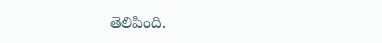తెలిపింది.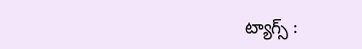ట్యాగ్స్ :